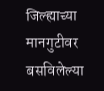जिल्‍ह्याच्‍या मानगुटीवर बसविलेल्‍या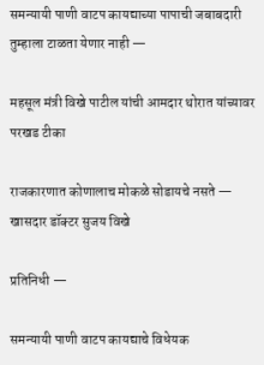समन्यायी पाणी वाटप कायद्याच्‍या पापाची जबाबदारी तुम्‍हाला टाळता येणार नाही —

महसूल मंत्री विखे पाटील यांची आमदार थोरात यांच्यावर परखड टीका

राजकारणात कोणालाच मोकळे सोडायचे नसते — खासदार डॉक्टर सुजय विखे

प्रतिनिधी —

समन्यायी पाणी वाटप कायद्याचे विधेयक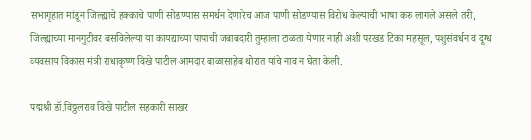सभागृहात मांडून जिल्‍ह्याचे हक्‍काचे पाणी सोडण्‍यास समर्थन देणारेच आज पाणी सोडण्‍यास विरोध केल्‍याची भाषा करु लागले असले तरी, जिल्‍ह्याच्‍या मानगुटीवर बसविलेल्‍या या कायद्याच्‍या पापाची जबाबदारी तुम्‍हाला टाळता येणार नाही अशी परखड टिका महसूल, पशुसंवर्धन व दूग्‍ध व्‍यवसाय विकास मंत्री राधाकृष्‍ण विखे पाटील आमदार बाळासाहेब थोरात यांचे नाव न घेता केली.

पद्मश्री डॉ.विठ्ठलराव विखे पाटील सहकारी साखर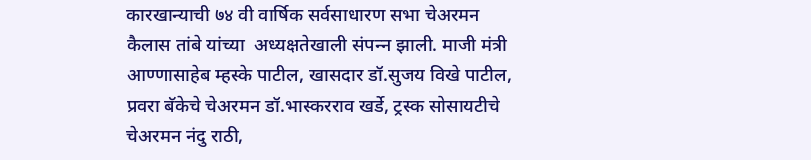कारखान्‍याची ७४ वी वार्षिक सर्वसाधारण सभा चेअरमन कैलास तांबे यांच्‍या  अध्‍यक्षतेखाली संपन्‍न झाली. माजी मंत्री आण्‍णासाहेब म्‍हस्‍के पाटील, खासदार डॉ.सुजय विखे पाटील, प्रवरा बॅकेचे चेअरमन डॉ.भास्‍करराव खर्डे, ट्रस्क सोसायटीचे चेअरमन नंदु राठी,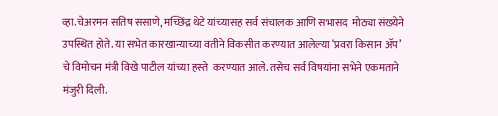व्‍हा.चेअरमन सतिष ससाणे, मच्छिंद्र थेटे यांच्‍यासह सर्व संचालक आणि सभासद  मोठ्या संख्‍येने उपस्थित होते. या सभेत कारखान्‍याच्‍या वतीने विकसीत करण्‍यात आलेल्‍या ‘प्रवरा किसान ॲप’ चे विमोचन मंत्री विखे पाटील यांच्‍या हस्‍ते  करण्‍यात आले. तसेच सर्व विषयांना सभेने एकमताने मंजुरी दिली.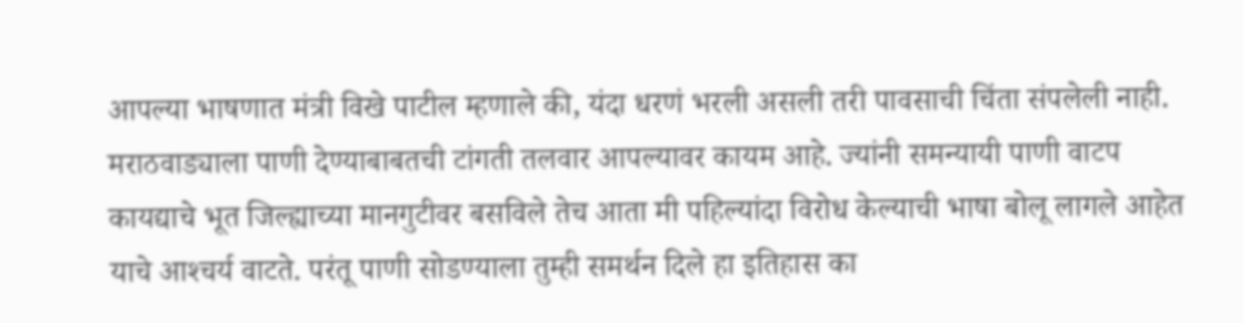आपल्‍या भाषणात मंत्री विखे पाटील म्‍हणाले की, यंदा धरणं भरली असली तरी पावसाची चिंता संपलेली नाही. मराठवाड्याला पाणी देण्‍याबाबतची टांगती तलवार आपल्‍यावर कायम आहे. ज्‍यांनी समन्‍यायी पाणी वाटप कायद्याचे भूत जिल्‍ह्याच्‍या मानगुटीवर बसविले तेच आता मी पहिल्‍यांदा विरोध केल्‍याची भाषा बोलू लागले आहेत याचे आश्‍चर्य वाटते. परंतू पाणी सोडण्‍याला तुम्‍ही समर्थन दिले हा इतिहास का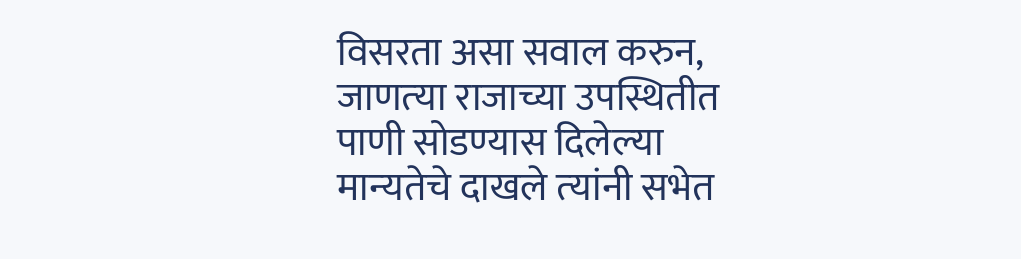विसरता असा सवाल करुन, जाणत्‍या राजाच्या उपस्थितीत पाणी सोडण्‍यास दिलेल्‍या मान्‍यतेचे दाखले त्‍यांनी सभेत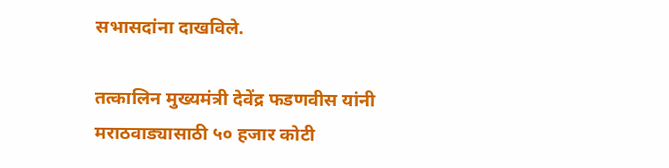सभासदांना दाखविले.

तत्‍कालिन मुख्‍यमंत्री देवेंद्र फडणवीस यांनी मराठवाड्यासाठी ५० हजार कोटी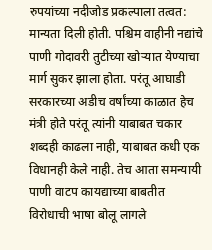रुपयांच्‍या नदीजोड प्रकल्‍पाला तत्‍वत: मान्‍यता दिली होती. पश्चिम वाहीनी नद्यांचे पाणी गोदावरी तुटीच्‍या खोऱ्यात येण्‍याचा मार्ग सुकर झाला होता. परंतू आघाडी सरकारच्‍या अडीच वर्षांच्‍या काळात हेच मंत्री होते परंतू त्‍यांनी याबाबत चकार शब्‍दही काढला नाही, याबाबत कधी एक विधानही केले नाही. तेच आता समन्‍यायी पाणी वाटप कायद्याच्‍या बाबतीत विरोधाची भाषा बोलू लागले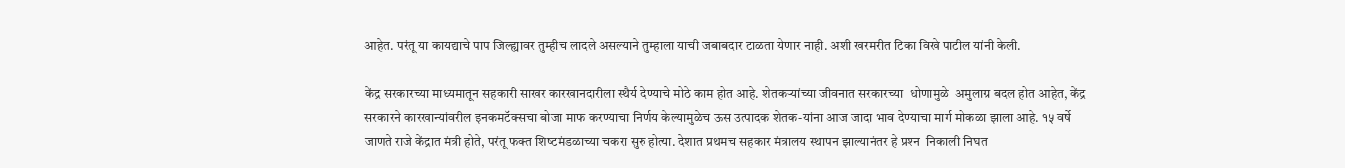आहेत. परंतू या कायद्याचे पाप जिल्‍ह्यावर तुम्‍हीच लादले असल्‍याने तुम्‍हाला याची जबाबदार टाळता येणार नाही. अशी खरमरीत टिका विखे पाटील यांनी केली.

केंद्र सरकारच्‍या माध्‍यमातून सहकारी साखर कारखानदारीला स्‍थैर्य देण्‍याचे मोठे काम होत आहे. शेतकऱ्यांच्या जीवनात सरकारच्‍या  धोणामुळे  अमुलाग्र बदल होत आहेत, केंद्र सरकारने कारखान्‍यांवरील इनकमटॅक्‍सचा बोजा माफ करण्‍याचा निर्णय केल्‍यामुळेच ऊस उत्‍पादक शेतक-यांना आज जादा भाव देण्‍याचा मार्ग मोकळा झाला आहे. १५ वर्षे जाणते राजे केंद्रात मंत्री होते, परंतू फक्‍त शिष्‍टमंडळाच्‍या चकरा सुरु होत्‍या. देशात प्रथमच सहकार मंत्रालय स्‍थापन झाल्‍यानंतर हे प्रश्‍न  निकाली निघत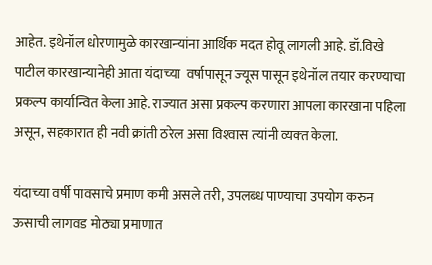आहेत. इथेनॉल धोरणामुळे कारखान्‍यांना आर्थिक मदत होवू लागली आहे. डॉ.विखे पाटील कारखान्‍यानेही आता यंदाच्‍या  वर्षापासून ज्‍यूस पासून इथेनॉल तयार करण्‍याचा प्रकल्‍प कार्यान्वित केला आहे. राज्‍यात असा प्रकल्‍प करणारा आपला कारखाना पहिला असून, सहकारात ही नवी क्रांती ठरेल असा विश्‍वास त्‍यांनी व्‍यक्‍त केला.

यंदाच्‍या वर्षी पावसाचे प्रमाण कमी असले तरी, उपलब्‍ध पाण्‍याचा उपयोग करुन ऊसाची लागवड मोठ्या प्रमाणात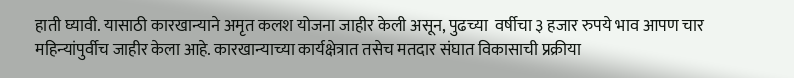हाती घ्‍यावी. यासाठी कारखान्‍याने अमृत कलश योजना जाहीर केली असून, पुढच्‍या  वर्षीचा ३ हजार रुपये भाव आपण चार महिन्‍यांपुर्वीच जाहीर केला आहे. कारखान्‍याच्‍या कार्यक्षेत्रात तसेच मतदार संघात विकासाची प्रक्रीया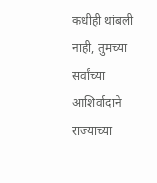कधीही थांबली नाही, तुमच्‍या सर्वांच्‍या आशिर्वादाने राज्‍याच्‍या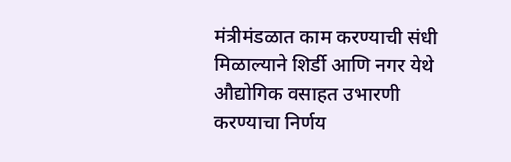मंत्रीमंडळात काम करण्‍याची संधी मिळाल्‍याने शिर्डी आणि नगर येथे औद्योगिक वसाहत उभारणी करण्‍याचा निर्णय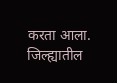करता आला. जिल्‍ह्यातील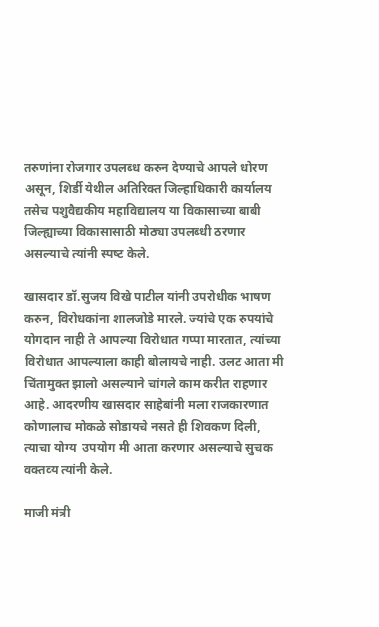तरुणांना रोजगार उपलब्‍ध करुन देण्‍याचे आपले धोरण असून, शिर्डी येथील अतिरिक्‍त जिल्‍हाधिकारी कार्यालय तसेच पशुवैद्यकीय महाविद्यालय या विकासाच्‍या बाबी जिल्‍ह्याच्‍या विकासासाठी मोठ्या उपलब्‍धी ठरणार असल्‍याचे त्‍यांनी स्‍पष्‍ट केले.

खासदार डॉ.सुजय विखे पाटील यांनी उपरोधीक भाषण करुन, विरोधकांना शालजोडे मारले. ज्‍यांचे एक रुपयांचे योगदान नाही ते आपल्‍या विरोधात गप्‍पा मारतात, त्‍यांच्‍या विरोधात आपल्‍याला काही बोलायचे नाही. उलट आता मी चिंतामुक्‍त झालो असल्‍याने चांगले काम करीत राहणार आहे. आदरणीय खासदार साहेबांनी मला राजकारणात कोणालाच मोकळे सोडायचे नसते ही शिवकण दिली, त्‍याचा योग्‍य  उपयोग मी आता करणार असल्‍याचे सुचक वक्‍तव्‍य त्‍यांनी केले.

माजी मंत्री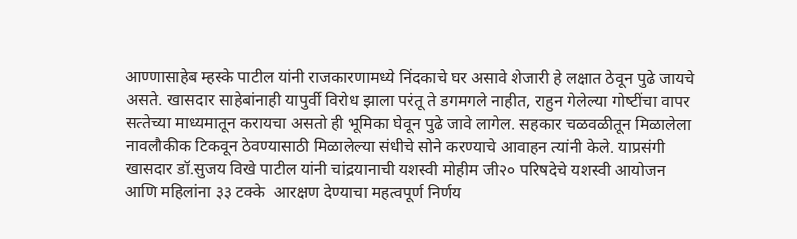आण्‍णासाहेब म्‍हस्‍के पाटील यांनी राजकारणामध्‍ये निंदकाचे घर असावे शेजारी हे लक्षात ठेवून पुढे जायचे असते. खासदार साहेबांनाही यापुर्वी विरोध झाला परंतू ते डगमगले नाहीत, राहुन गेलेल्‍या गोष्‍टींचा वापर सत्‍तेच्‍या माध्‍यमातून करायचा असतो ही भूमिका घेवून पुढे जावे लागेल. सहकार चळवळीतून मिळालेला नावलौकीक टिकवून ठेवण्‍यासाठी मिळालेल्‍या संधीचे सोने करण्‍याचे आवाहन त्‍यांनी केले. याप्रसंगी खासदार डॉ.सुजय विखे पाटील यांनी चांद्रयानाची यशस्‍वी मोहीम जी२० परिषदेचे यशस्‍वी आयोजन आणि महिलांना ३३ टक्‍के  आरक्षण देण्‍याचा महत्‍वपूर्ण निर्णय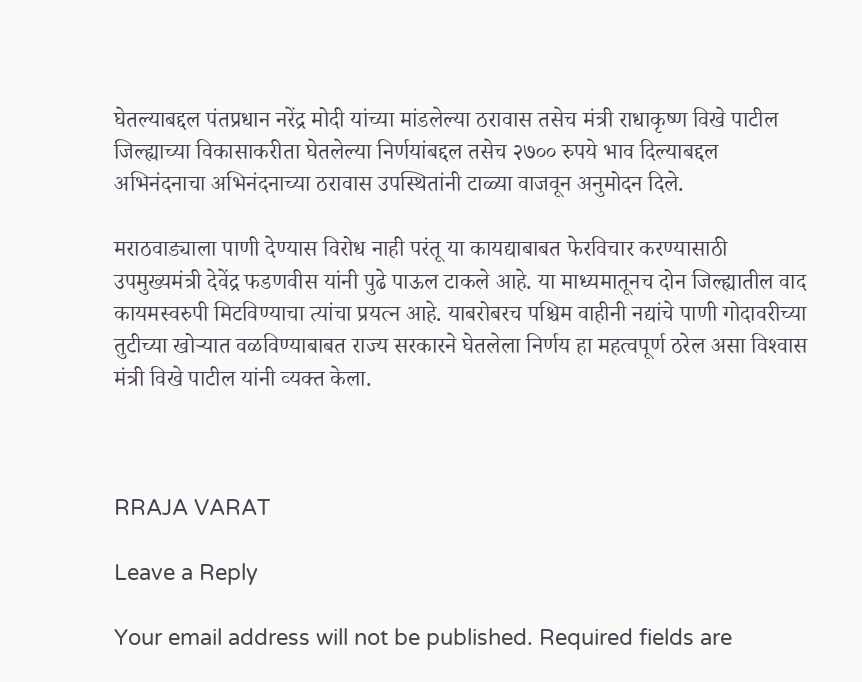घेतल्‍याबद्दल पंतप्रधान नरेंद्र मोदी यांच्‍या मांडलेल्‍या ठरावास तसेच मंत्री राधाकृष्‍ण विखे पाटील जिल्‍ह्याच्‍या विकासाकरीता घेतलेल्‍या निर्णयांबद्दल तसेच २७०० रुपये भाव दिल्‍याबद्दल अभिनंदनाचा अभिनंदनाच्‍या ठरावास उपस्थितांनी टाळ्या वाजवून अनुमोदन दिले.

मराठवाड्याला पाणी देण्‍यास विरोध नाही परंतू या कायद्याबाबत फेरविचार करण्‍यासाठी उपमुख्‍यमंत्री देवेंद्र फडणवीस यांनी पुढे पाऊल टाकले आहे. या माध्‍यमातूनच दोन जिल्‍ह्यातील वाद कायमस्‍वरुपी मिटविण्‍याचा त्‍यांचा प्रयत्‍न आहे. याबरोबरच पश्चिम वाहीनी नद्यांचे पाणी गोदावरीच्‍या तुटीच्‍या खोऱ्यात वळविण्‍याबाबत राज्‍य सरकारने घेतलेला निर्णय हा महत्‍वपूर्ण ठरेल असा विश्‍वास मंत्री विखे पाटील यांनी व्‍यक्‍त केला.



RRAJA VARAT

Leave a Reply

Your email address will not be published. Required fields are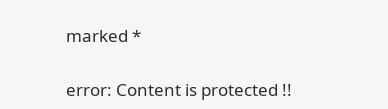marked *

error: Content is protected !!